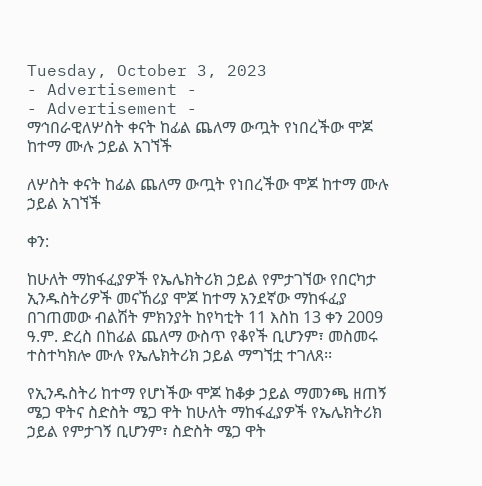Tuesday, October 3, 2023
- Advertisement -
- Advertisement -
ማኅበራዊለሦስት ቀናት ከፊል ጨለማ ውጧት የነበረችው ሞጆ ከተማ ሙሉ ኃይል አገኘች

ለሦስት ቀናት ከፊል ጨለማ ውጧት የነበረችው ሞጆ ከተማ ሙሉ ኃይል አገኘች

ቀን:

ከሁለት ማከፋፈያዎች የኤሌክትሪክ ኃይል የምታገኘው የበርካታ ኢንዱስትሪዎች መናኸሪያ ሞጆ ከተማ አንደኛው ማከፋፈያ በገጠመው ብልሽት ምክንያት ከየካቲት 11 እስከ 13 ቀን 2009 ዓ.ም. ድረስ በከፊል ጨለማ ውስጥ የቆየች ቢሆንም፣ መስመሩ ተስተካክሎ ሙሉ የኤሌክትሪክ ኃይል ማግኘቷ ተገለጸ፡፡

የኢንዱስትሪ ከተማ የሆነችው ሞጆ ከቆቃ ኃይል ማመንጫ ዘጠኝ ሜጋ ዋትና ስድስት ሜጋ ዋት ከሁለት ማከፋፈያዎች የኤሌክትሪክ ኃይል የምታገኝ ቢሆንም፣ ስድስት ሜጋ ዋት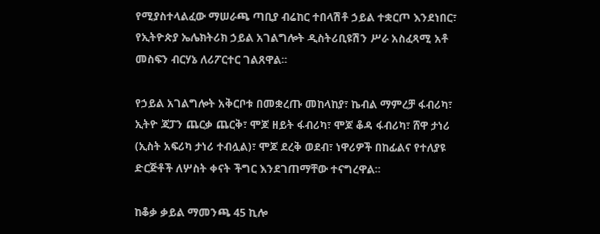የሚያስተላልፈው ማሠራጫ ጣቢያ ብሬከር ተበላሽቶ ኃይል ተቋርጦ እንደነበር፣ የኢትዮጵያ ኤሌክትሪክ ኃይል አገልግሎት ዲስትሪቢዩሽን ሥራ አስፈጻሚ አቶ መስፍን ብርሃኔ ለሪፖርተር ገልጸዋል፡፡

የኃይል አገልግሎት አቅርቦቱ በመቋረጡ መከላከያ፣ ኬብል ማምረቻ ፋብሪካ፣ ኢትዮ ጃፓን ጨርቃ ጨርቅ፣ ሞጆ ዘይት ፋብሪካ፣ ሞጆ ቆዳ ፋብሪካ፣ ሸዋ ታነሪ (ኢስት አፍሪካ ታነሪ ተብሏል)፣ ሞጆ ደረቅ ወደብ፣ ነዋሪዎች በከፊልና የተለያዩ ድርጅቶች ለሦስት ቀናት ችግር እንደገጠማቸው ተናግረዋል፡፡

ከቆቃ ቃይል ማመንጫ 45 ኪሎ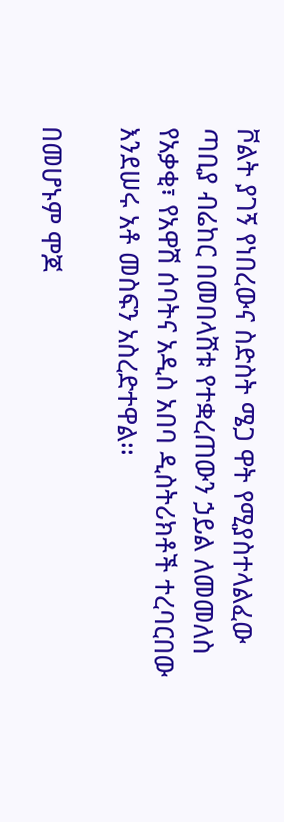ቮልት ያገኝ የነበረውና ስድስት ሜጋ ዋት የሚያስተላልፈው ጣቢያ ብሬከር በመበላሸቱ የተቋረጠውን ኃይል ለመመለስ የአቃቂ፣ የአዋሽ ሰባትና አዲስ አበባ ዲስትሪክቶች ተረባርበው እንደሠሩ አቶ መስፍን አስረድተዋል፡፡

በመሆኑም ሞጆ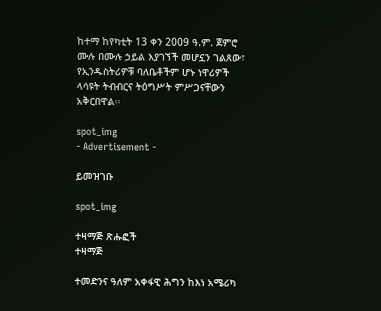ከተማ ከየካቲት 13 ቀን 2009 ዓ.ም. ጀምሮ ሙሉ በሙሉ ኃይል እያገኘች መሆኗን ገልጸው፣ የኢንዱስትሪዎቹ ባለቤቶችም ሆኑ ነዋሪዎች ላሳዩት ትብብርና ትዕግሥት ምሥጋናቸውን አቅርበዋል፡፡

spot_img
- Advertisement -

ይመዝገቡ

spot_img

ተዛማጅ ጽሑፎች
ተዛማጅ

ተመድንና ዓለም አቀፋዊ ሕግን ከእነ አሜሪካ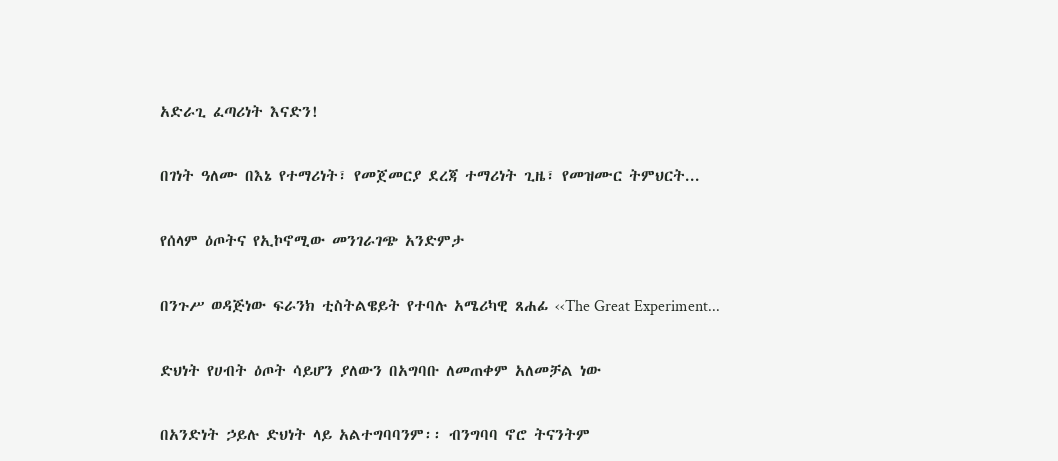አድራጊ ፈጣሪነት እናድን!

በገነት ዓለሙ በእኔ የተማሪነት፣ የመጀመርያ ደረጃ ተማሪነት ጊዜ፣ የመዝሙር ትምህርት...

የሰላም ዕጦትና የኢኮኖሚው መንገራገጭ አንድምታ

በንጉሥ ወዳጅነው ፍራንክ ቲስትልዌይት የተባሉ አሜሪካዊ ጸሐፊ ‹‹The Great Experiment...

ድህነት የሀብት ዕጦት ሳይሆን ያለውን በአግባቡ ለመጠቀም አለመቻል ነው

በአንድነት ኃይሉ ድህነት ላይ አልተግባባንም፡፡ ብንግባባ ኖሮ ትናንትም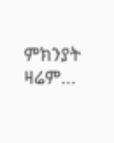ምክንያት ዛሬም...